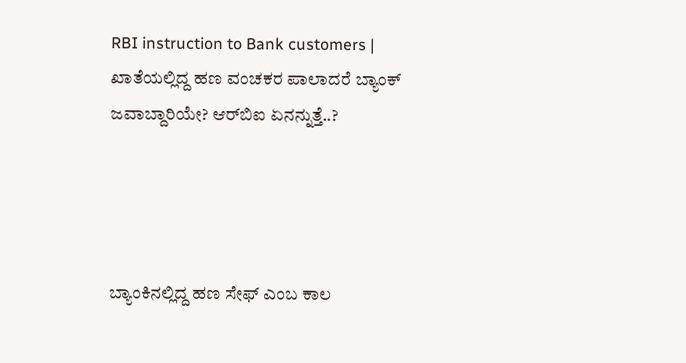RBI instruction to Bank customers | ಖಾತೆಯಲ್ಲಿದ್ದ ಹಣ ವಂಚಕರ ಪಾಲಾದರೆ ಬ್ಯಾಂಕ್ ಜವಾಬ್ದಾರಿಯೇ? ಆರ್‌ಬಿಐ ಏನನ್ನುತ್ತೆ..?




ಬ್ಯಾಂಕಿನಲ್ಲಿದ್ದ ಹಣ ಸೇಫ್ ಎಂಬ ಕಾಲ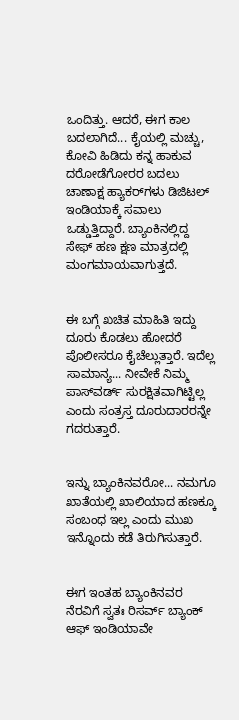ಒಂದಿತ್ತು. ಆದರೆ, ಈಗ ಕಾಲ ಬದಲಾಗಿದೆ... ಕೈಯಲ್ಲಿ ಮಚ್ಚು, ಕೋವಿ ಹಿಡಿದು ಕನ್ನ ಹಾಕುವ ದರೋಡೆಗೋರರ ಬದಲು ಚಾಣಾಕ್ಷ ಹ್ಯಾಕರ್‌ಗಳು ಡಿಜಿಟಲ್ ಇಂಡಿಯಾಕ್ಕೆ ಸವಾಲು ಒಡ್ಡುತ್ತಿದ್ದಾರೆ. ಬ್ಯಾಂಕಿನಲ್ಲಿದ್ದ ಸೇಫ್‌ ಹಣ ಕ್ಷಣ ಮಾತ್ರದಲ್ಲಿ ಮಂಗಮಾಯವಾಗುತ್ತದೆ.


ಈ ಬಗ್ಗೆ ಖಚಿತ ಮಾಹಿತಿ ಇದ್ದು ದೂರು ಕೊಡಲು ಹೋದರೆ ಪೊಲೀಸರೂ ಕೈಚೆಲ್ಲುತ್ತಾರೆ. ಇದೆಲ್ಲ ಸಾಮಾನ್ಯ... ನೀವೇಕೆ ನಿಮ್ಮ ಪಾಸ್‌ವರ್ಡ್ ಸುರಕ್ಷಿತವಾಗಿಟ್ಟಿಲ್ಲ ಎಂದು ಸಂತ್ರಸ್ತ ದೂರುದಾರರನ್ನೇ ಗದರುತ್ತಾರೆ.


ಇನ್ನು ಬ್ಯಾಂಕಿನವರೋ... ನಮಗೂ ಖಾತೆಯಲ್ಲಿ ಖಾಲಿಯಾದ ಹಣಕ್ಕೂ ಸಂಬಂಧ ಇಲ್ಲ ಎಂದು ಮುಖ ಇನ್ನೊಂದು ಕಡೆ ತಿರುಗಿಸುತ್ತಾರೆ.


ಈಗ ಇಂತಹ ಬ್ಯಾಂಕಿನವರ ನೆರವಿಗೆ ಸ್ವತಃ ರಿಸರ್ವ್ ಬ್ಯಾಂಕ್ ಆಫ್ ಇಂಡಿಯಾವೇ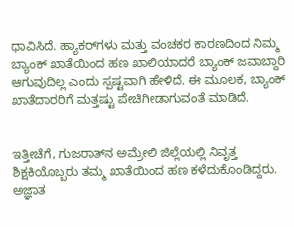ಧಾವಿಸಿದೆ. ಹ್ಯಾಕರ್‌ಗಳು ಮತ್ತು ವಂಚಕರ ಕಾರಣದಿಂದ ನಿಮ್ಮ ಬ್ಯಾಂಕ್ ಖಾತೆಯಿಂದ ಹಣ ಖಾಲಿಯಾದರೆ ಬ್ಯಾಂಕ್ ಜವಾಬ್ದಾರಿ ಆಗುವುದಿಲ್ಲ ಎಂದು ಸ್ಪಷ್ಟವಾಗಿ ಹೇಳಿದೆ. ಈ ಮೂಲಕ, ಬ್ಯಾಂಕ್ ಖಾತೆದಾರರಿಗೆ ಮತ್ತಷ್ಟು ಪೇಚಿಗೀಡಾಗುವಂತೆ ಮಾಡಿದೆ.


ಇತ್ತೀಚೆಗೆ, ಗುಜರಾತ್‌ನ ಅಮ್ರೇಲಿ ಜಿಲ್ಲೆಯಲ್ಲಿ ನಿವೃತ್ತ ಶಿಕ್ಷಕಿಯೊಬ್ಬರು ತಮ್ಮ ಖಾತೆಯಿಂದ ಹಣ ಕಳೆದುಕೊಂಡಿದ್ದರು. ಅಜ್ಞಾತ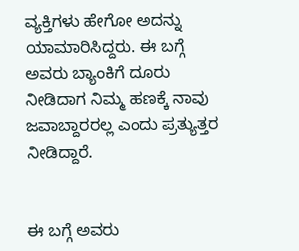ವ್ಯಕ್ತಿಗಳು ಹೇಗೋ ಅದನ್ನು ಯಾಮಾರಿಸಿದ್ದರು. ಈ ಬಗ್ಗೆ ಅವರು ಬ್ಯಾಂಕಿಗೆ ದೂರು ನೀಡಿದಾಗ ನಿಮ್ಮ ಹಣಕ್ಕೆ ನಾವು ಜವಾಬ್ದಾರರಲ್ಲ ಎಂದು ಪ್ರತ್ಯುತ್ತರ ನೀಡಿದ್ದಾರೆ.


ಈ ಬಗ್ಗೆ ಅವರು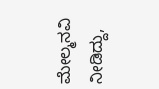ಮೇಲ್ಮನವಿ ನೀಡಿದ್ದು,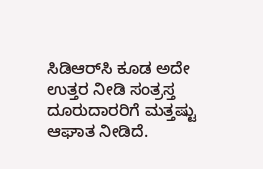ಸಿಡಿಆರ್‌ಸಿ ಕೂಡ ಅದೇ ಉತ್ತರ ನೀಡಿ ಸಂತ್ರಸ್ತ ದೂರುದಾರರಿಗೆ ಮತ್ತಷ್ಟು ಆಘಾತ ನೀಡಿದೆ.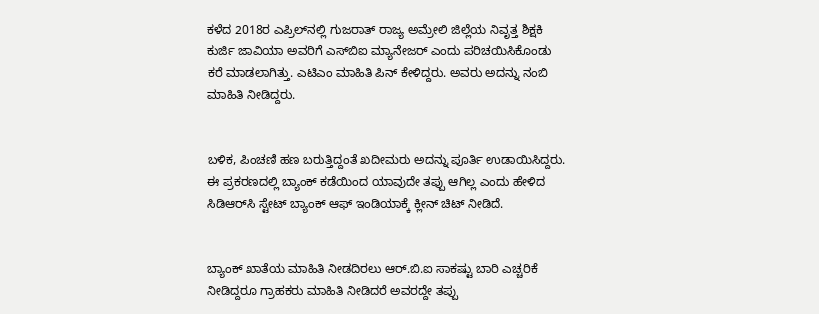ಕಳೆದ 2018ರ ಎಪ್ರಿಲ್‌ನಲ್ಲಿ ಗುಜರಾತ್ ರಾಜ್ಯ ಅಮ್ರೇಲಿ ಜಿಲ್ಲೆಯ ನಿವೃತ್ತ ಶಿಕ್ಷಕಿ ಕುರ್ಜಿ ಜಾವಿಯಾ ಅವರಿಗೆ ಎಸ್‌ಬಿಐ ಮ್ಯಾನೇಜರ್ ಎಂದು ಪರಿಚಯಿಸಿಕೊಂಡು ಕರೆ ಮಾಡಲಾಗಿತ್ತು. ಎಟಿಎಂ ಮಾಹಿತಿ ಪಿನ್ ಕೇಳಿದ್ದರು. ಅವರು ಅದನ್ನು ನಂಬಿ ಮಾಹಿತಿ ನೀಡಿದ್ದರು.


ಬಳಿಕ, ಪಿಂಚಣಿ ಹಣ ಬರುತ್ತಿದ್ದಂತೆ ಖದೀಮರು ಅದನ್ನು ಪೂರ್ತಿ ಉಡಾಯಿಸಿದ್ದರು. ಈ ಪ್ರಕರಣದಲ್ಲಿ ಬ್ಯಾಂಕ್‌ ಕಡೆಯಿಂದ ಯಾವುದೇ ತಪ್ಪು ಆಗಿಲ್ಲ ಎಂದು ಹೇಳಿದ ಸಿಡಿಆರ್‌ಸಿ ಸ್ಟೇಟ್ ಬ್ಯಾಂಕ್‌ ಆಫ್ ಇಂಡಿಯಾಕ್ಕೆ ಕ್ಲೀನ್ ಚಿಟ್ ನೀಡಿದೆ.


ಬ್ಯಾಂಕ್ ಖಾತೆಯ ಮಾಹಿತಿ ನೀಡದಿರಲು ಆರ್.ಬಿ.ಐ ಸಾಕಷ್ಟು ಬಾರಿ ಎಚ್ಚರಿಕೆ ನೀಡಿದ್ದರೂ ಗ್ರಾಹಕರು ಮಾಹಿತಿ ನೀಡಿದರೆ ಅವರದ್ದೇ ತಪ್ಪು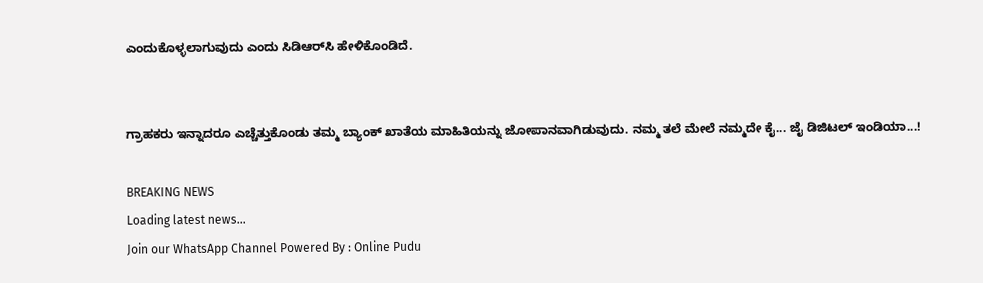ಎಂದುಕೊಳ್ಳಲಾಗುವುದು ಎಂದು ಸಿಡಿಆರ್‌ಸಿ ಹೇಳಿಕೊಂಡಿದೆ.


ಗ್ರಾಹಕರು ಇನ್ನಾದರೂ ಎಚ್ಚೆತ್ತುಕೊಂಡು ತಮ್ಮ ಬ್ಯಾಂಕ್ ಖಾತೆಯ ಮಾಹಿತಿಯನ್ನು ಜೋಪಾನವಾಗಿಡುವುದು. ನಮ್ಮ ತಲೆ ಮೇಲೆ ನಮ್ಮದೇ ಕೈ... ಜೈ ಡಿಜಿಟಲ್ ಇಂಡಿಯಾ...!

BREAKING NEWS
Loading latest news...
Join our WhatsApp Channel Powered By : Online Pudu